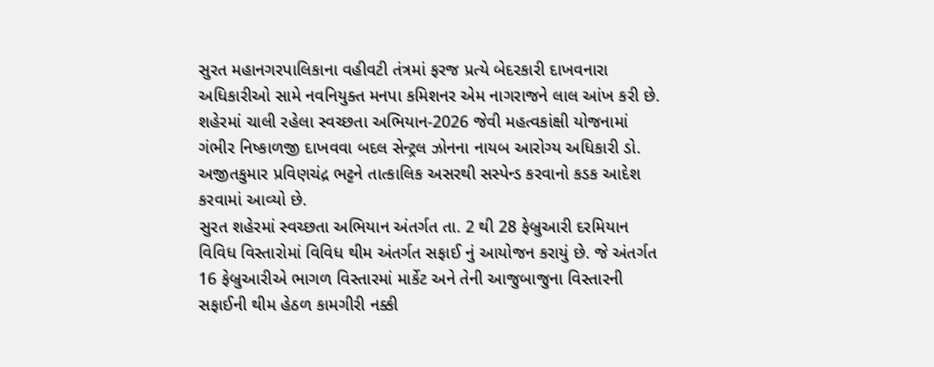સુરત મહાનગરપાલિકાના વહીવટી તંત્રમાં ફરજ પ્રત્યે બેદરકારી દાખવનારા અધિકારીઓ સામે નવનિયુક્ત મનપા કમિશનર એમ નાગરાજને લાલ આંખ કરી છે. શહેરમાં ચાલી રહેલા સ્વચ્છતા અભિયાન-2026 જેવી મહત્વકાંક્ષી યોજનામાં ગંભીર નિષ્કાળજી દાખવવા બદલ સેન્ટ્રલ ઝોનના નાયબ આરોગ્ય અધિકારી ડો. અજીતકુમાર પ્રવિણચંદ્ર ભટ્ટને તાત્કાલિક અસરથી સસ્પેન્ડ કરવાનો કડક આદેશ કરવામાં આવ્યો છે.
સુરત શહેરમાં સ્વચ્છતા અભિયાન અંતર્ગત તા. 2 થી 28 ફેબ્રુઆરી દરમિયાન વિવિધ વિસ્તારોમાં વિવિધ થીમ અંતર્ગત સફાઈ નું આયોજન કરાયું છે. જે અંતર્ગત 16 ફેબ્રુઆરીએ ભાગળ વિસ્તારમાં માર્કેટ અને તેની આજુબાજુના વિસ્તારની સફાઈની થીમ હેઠળ કામગીરી નક્કી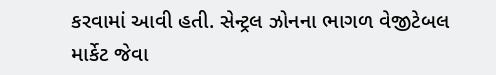કરવામાં આવી હતી. સેન્ટ્રલ ઝોનના ભાગળ વેજીટેબલ માર્કેટ જેવા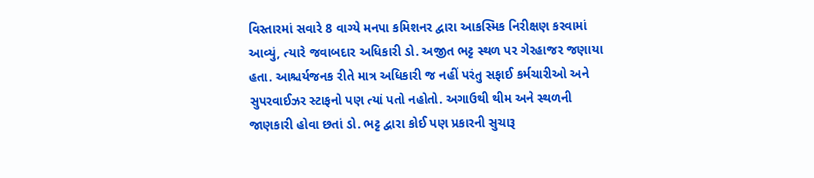વિસ્તારમાં સવારે 8 વાગ્યે મનપા કમિશનર દ્વારા આકસ્મિક નિરીક્ષણ કરવામાં આવ્યું, ત્યારે જવાબદાર અધિકારી ડો. અજીત ભટ્ટ સ્થળ પર ગેરહાજર જણાયા હતા. આશ્ચર્યજનક રીતે માત્ર અધિકારી જ નહીં પરંતુ સફાઈ કર્મચારીઓ અને સુપરવાઈઝર સ્ટાફનો પણ ત્યાં પતો નહોતો. અગાઉથી થીમ અને સ્થળની જાણકારી હોવા છતાં ડો. ભટ્ટ દ્વારા કોઈ પણ પ્રકારની સુચારૂ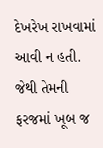દેખરેખ રાખવામાં આવી ન હતી. જેથી તેમની ફરજમાં ખૂબ જ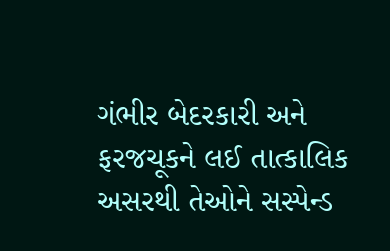ગંભીર બેદરકારી અને ફરજચૂકને લઈ તાત્કાલિક અસરથી તેઓને સસ્પેન્ડ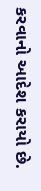કરવાનો આદેશ કરાયો છે.